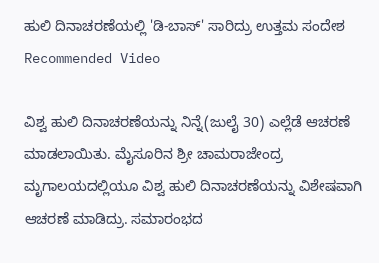ಹುಲಿ ದಿನಾಚರಣೆಯಲ್ಲಿ 'ಡಿ-ಬಾಸ್' ಸಾರಿದ್ರು ಉತ್ತಮ ಸಂದೇಶ
Recommended Video

ವಿಶ್ವ ಹುಲಿ ದಿನಾಚರಣೆಯನ್ನು ನಿನ್ನೆ(ಜುಲೈ 30) ಎಲ್ಲೆಡೆ ಆಚರಣೆ ಮಾಡಲಾಯಿತು. ಮೈಸೂರಿನ ಶ್ರೀ ಚಾಮರಾಜೇಂದ್ರ ಮೃಗಾಲಯದಲ್ಲಿಯೂ ವಿಶ್ವ ಹುಲಿ ದಿನಾಚರಣೆಯನ್ನು ವಿಶೇಷವಾಗಿ ಆಚರಣೆ ಮಾಡಿದ್ರು. ಸಮಾರಂಭದ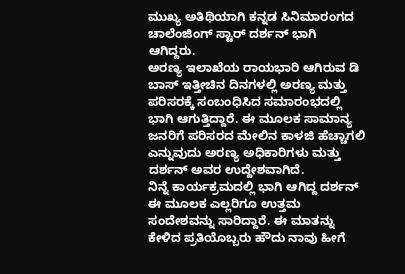ಮುಖ್ಯ ಅತಿಥಿಯಾಗಿ ಕನ್ನಡ ಸಿನಿಮಾರಂಗದ ಚಾಲೆಂಜಿಂಗ್ ಸ್ಟಾರ್ ದರ್ಶನ್ ಭಾಗಿ ಆಗಿದ್ದರು.
ಅರಣ್ಯ ಇಲಾಖೆಯ ರಾಯಭಾರಿ ಆಗಿರುವ ಡಿ ಬಾಸ್ ಇತ್ತೀಚಿನ ದಿನಗಳಲ್ಲಿ ಅರಣ್ಯ ಮತ್ತು ಪರಿಸರಕ್ಕೆ ಸಂಬಂಧಿಸಿದ ಸಮಾರಂಭದಲ್ಲಿ ಭಾಗಿ ಆಗುತ್ತಿದ್ದಾರೆ. ಈ ಮೂಲಕ ಸಾಮಾನ್ಯ ಜನರಿಗೆ ಪರಿಸರದ ಮೇಲಿನ ಕಾಳಜಿ ಹೆಚ್ಚಾಗಲಿ ಎನ್ನುವುದು ಅರಣ್ಯ ಅಧಿಕಾರಿಗಳು ಮತ್ತು ದರ್ಶನ್ ಅವರ ಉದ್ದೇಶವಾಗಿದೆ.
ನಿನ್ನೆ ಕಾರ್ಯಕ್ರಮದಲ್ಲಿ ಭಾಗಿ ಆಗಿದ್ದ ದರ್ಶನ್ ಈ ಮೂಲಕ ಎಲ್ಲರಿಗೂ ಉತ್ತಮ ಸಂದೇಶವನ್ನು ಸಾರಿದ್ದಾರೆ. ಈ ಮಾತನ್ನು ಕೇಳಿದ ಪ್ರತಿಯೊಬ್ಬರು ಹೌದು ನಾವು ಹೀಗೆ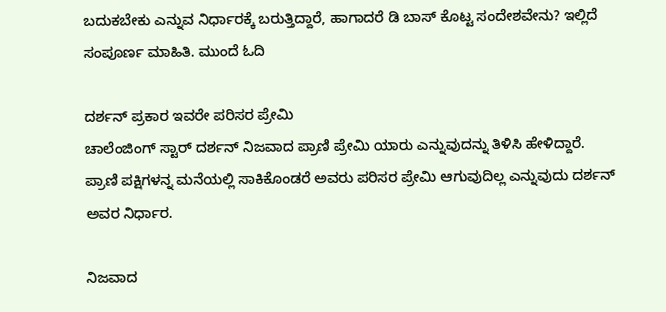ಬದುಕಬೇಕು ಎನ್ನುವ ನಿರ್ಧಾರಕ್ಕೆ ಬರುತ್ತಿದ್ದಾರೆ, ಹಾಗಾದರೆ ಡಿ ಬಾಸ್ ಕೊಟ್ಟ ಸಂದೇಶವೇನು? ಇಲ್ಲಿದೆ ಸಂಪೂರ್ಣ ಮಾಹಿತಿ. ಮುಂದೆ ಓದಿ

ದರ್ಶನ್ ಪ್ರಕಾರ ಇವರೇ ಪರಿಸರ ಪ್ರೇಮಿ
ಚಾಲೆಂಜಿಂಗ್ ಸ್ಟಾರ್ ದರ್ಶನ್ ನಿಜವಾದ ಪ್ರಾಣಿ ಪ್ರೇಮಿ ಯಾರು ಎನ್ನುವುದನ್ನು ತಿಳಿಸಿ ಹೇಳಿದ್ದಾರೆ. ಪ್ರಾಣಿ ಪಕ್ಷಿಗಳನ್ನ ಮನೆಯಲ್ಲಿ ಸಾಕಿಕೊಂಡರೆ ಅವರು ಪರಿಸರ ಪ್ರೇಮಿ ಆಗುವುದಿಲ್ಲ ಎನ್ನುವುದು ದರ್ಶನ್ ಅವರ ನಿರ್ಧಾರ.

ನಿಜವಾದ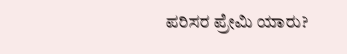ಪರಿಸರ ಪ್ರೇಮಿ ಯಾರು?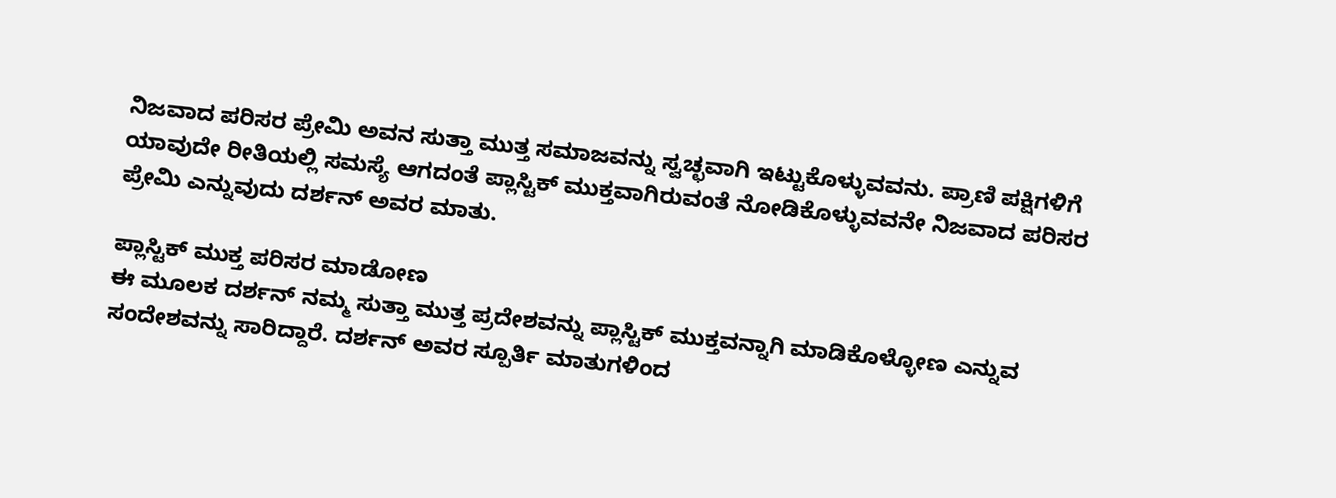ನಿಜವಾದ ಪರಿಸರ ಪ್ರೇಮಿ ಅವನ ಸುತ್ತಾ ಮುತ್ತ ಸಮಾಜವನ್ನು ಸ್ವಚ್ಛವಾಗಿ ಇಟ್ಟುಕೊಳ್ಳುವವನು. ಪ್ರಾಣಿ ಪಕ್ಷಿಗಳಿಗೆ ಯಾವುದೇ ರೀತಿಯಲ್ಲಿ ಸಮಸ್ಯೆ ಆಗದಂತೆ ಪ್ಲಾಸ್ಟಿಕ್ ಮುಕ್ತವಾಗಿರುವಂತೆ ನೋಡಿಕೊಳ್ಳುವವನೇ ನಿಜವಾದ ಪರಿಸರ ಪ್ರೇಮಿ ಎನ್ನುವುದು ದರ್ಶನ್ ಅವರ ಮಾತು.

ಪ್ಲಾಸ್ಟಿಕ್ ಮುಕ್ತ ಪರಿಸರ ಮಾಡೋಣ
ಈ ಮೂಲಕ ದರ್ಶನ್ ನಮ್ಮ ಸುತ್ತಾ ಮುತ್ತ ಪ್ರದೇಶವನ್ನು ಪ್ಲಾಸ್ಟಿಕ್ ಮುಕ್ತವನ್ನಾಗಿ ಮಾಡಿಕೊಳ್ಳೋಣ ಎನ್ನುವ ಸಂದೇಶವನ್ನು ಸಾರಿದ್ದಾರೆ. ದರ್ಶನ್ ಅವರ ಸ್ಪೂರ್ತಿ ಮಾತುಗಳಿಂದ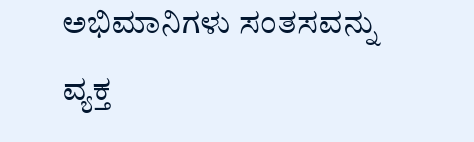ಅಭಿಮಾನಿಗಳು ಸಂತಸವನ್ನು ವ್ಯಕ್ತ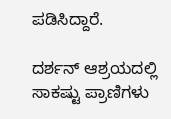ಪಡಿಸಿದ್ದಾರೆ.

ದರ್ಶನ್ ಆಶ್ರಯದಲ್ಲಿ ಸಾಕಷ್ಟು ಪ್ರಾಣಿಗಳು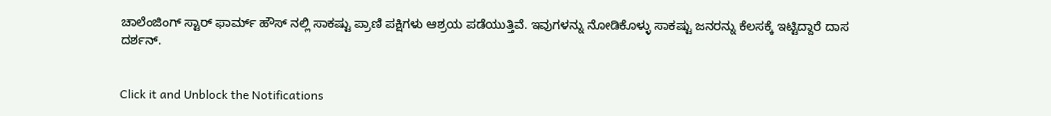ಚಾಲೆಂಜಿಂಗ್ ಸ್ಟಾರ್ ಫಾರ್ಮ್ ಹೌಸ್ ನಲ್ಲಿ ಸಾಕಷ್ಟು ಪ್ರಾಣಿ ಪಕ್ಷಿಗಳು ಆಶ್ರಯ ಪಡೆಯುತ್ತಿವೆ. ಇವುಗಳನ್ನು ನೋಡಿಕೊಳ್ಳು ಸಾಕಷ್ಟು ಜನರನ್ನು ಕೆಲಸಕ್ಕೆ ಇಟ್ಟಿದ್ದಾರೆ ದಾಸ ದರ್ಶನ್.


Click it and Unblock the Notifications